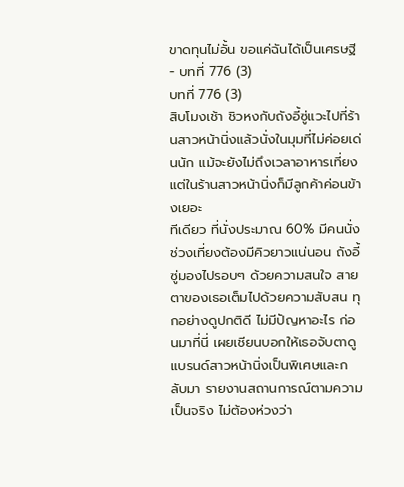ขาดทุนไม่อั้น ขอแค่ฉันได้เป็นเศรษฐี - บทที่ 776 (3)
บทที่ 776 (3)
สิบโมงเช้า ชิวหงกับถังอี้ซู่แวะไปที่ร้านสาวหน้านิ่งแล้วนั่งในมุมที่ไม่ค่อยเด่นนัก แม้จะยังไม่ถึงเวลาอาหารเที่ยง แต่ในร้านสาวหน้านิ่งก็มีลูกค้าค่อนข้างเยอะ
ทีเดียว ที่นั่งประมาณ 60% มีคนนั่ง ช่วงเที่ยงต้องมีคิวยาวแน่นอน ถังอี้ซู่มองไปรอบๆ ด้วยความสนใจ สายตาของเธอเต็มไปด้วยความสับสน ทุกอย่างดูปกติดี ไม่มีปัญหาอะไร ก่อนมาที่นี่ เผยเชียนบอกให้เธอจับตาดูแบรนด์สาวหน้านิ่งเป็นพิเศษและกลับมา รายงานสถานการณ์ตามความเป็นจริง ไม่ต้องห่วงว่า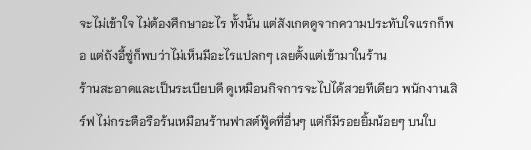จะไม่เข้าใจ ไม่ต้องศึกษาอะไร ทั้งนั้น แต่สังเกตดูจากความประทับใจแรกก็พอ แต่ถังอี้ซู่ก็พบว่าไม่เห็นมีอะไรแปลกๆ เลยตั้งแต่เข้ามาในร้าน
ร้านสะอาดและเป็นระเบียบดี ดูเหมือนกิจการจะไปได้สวยทีเดียว พนักงานเสิร์ฟ ไม่กระตือรือร้นเหมือนร้านฟาสต์ฟู้ดที่อื่นๆ แต่ก็มีรอยยิ้มน้อยๆ บนใบ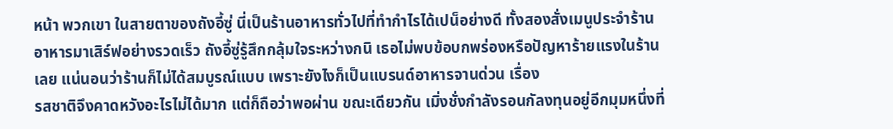หน้า พวกเขา ในสายตาของถังอี้ซู่ นี่เป็นร้านอาหารทั่วไปที่ทํากําไรได้เปน็อย่างดี ทั้งสองสั่งเมนูประจําร้าน อาหารมาเสิร์ฟอย่างรวดเร็ว ถังอี้ซู่รู้สึกกลุ้มใจระหว่างกนิ เธอไม่พบข้อบกพร่องหรือปัญหาร้ายแรงในร้านเลย แน่นอนว่าร้านก็ไม่ได้สมบูรณ์แบบ เพราะยังไงก็เป็นแบรนด์อาหารจานด่วน เรื่อง
รสชาติจึงคาดหวังอะไรไม่ได้มาก แต่ก็ถือว่าพอผ่าน ขณะเดียวกัน เมิ่งชั่งกําลังรอนกัลงทุนอยู่อีกมุมหนึ่งที่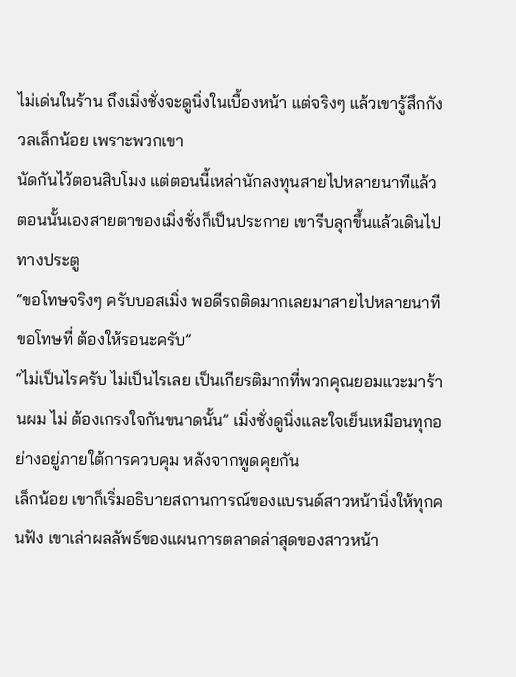ไม่เด่นในร้าน ถึงเมิ่งชั่งจะดูนิ่งในเบื้องหน้า แต่จริงๆ แล้วเขารู้สึกกังวลเล็กน้อย เพราะพวกเขา
นัดกันไว้ตอนสิบโมง แต่ตอนนี้เหล่านักลงทุนสายไปหลายนาทีแล้ว ตอนนั้นเองสายตาของเมิ่งชั่งก็เป็นประกาย เขารีบลุกขึ้นแล้วเดินไปทางประตู
“ขอโทษจริงๆ ครับบอสเมิ่ง พอดีรถติดมากเลยมาสายไปหลายนาที ขอโทษที่ ต้องให้รอนะครับ”
“ไม่เป็นไรครับ ไม่เป็นไรเลย เป็นเกียรติมากที่พวกคุณยอมแวะมาร้านผม ไม่ ต้องเกรงใจกันขนาดนั้น” เมิ่งชั่งดูนิ่งและใจเย็นเหมือนทุกอย่างอยู่ภายใต้การควบคุม หลังจากพูดคุยกัน
เล็กน้อย เขาก็เริ่มอธิบายสถานการณ์ของแบรนด์สาวหน้านิ่งให้ทุกคนฟัง เขาเล่าผลลัพธ์ของแผนการตลาดล่าสุดของสาวหน้า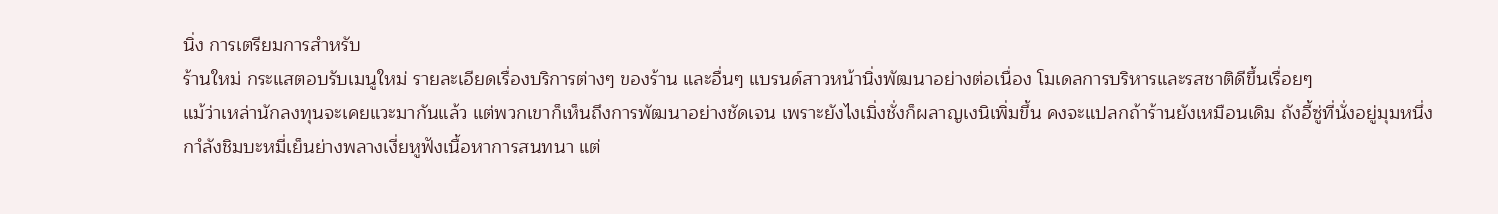นิ่ง การเตรียมการสําหรับ
ร้านใหม่ กระแสตอบรับเมนูใหม่ รายละเอียดเรื่องบริการต่างๆ ของร้าน และอื่นๆ แบรนด์สาวหน้านิ่งพัฒนาอย่างต่อเนื่อง โมเดลการบริหารและรสชาติดีขึ้นเรื่อยๆ
แม้ว่าเหล่านักลงทุนจะเคยแวะมากันแล้ว แต่พวกเขาก็เห็นถึงการพัฒนาอย่างชัดเจน เพราะยังไงเมิ่งชั่งก็ผลาญเงนิเพิ่มขึ้น คงจะแปลกถ้าร้านยังเหมือนเดิม ถังอี้ซู่ที่นั่งอยู่มุมหนึ่งกาํลังชิมบะหมี่เย็นย่างพลางเงี่ยหูฟังเนื้อหาการสนทนา แต่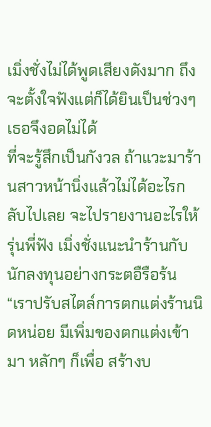เมิ่งชั่งไม่ได้พูดเสียงดังมาก ถึงจะตั้งใจฟังแต่ก็ได้ยินเป็นช่วงๆ เธอจึงอดไม่ได้
ที่จะรู้สึกเป็นกังวล ถ้าแวะมาร้านสาวหน้านิ่งแล้วไม่ได้อะไรกลับไปเลย จะไปรายงานอะไรให้รุ่นพี่ฟัง เมิ่งชั่งแนะนําร้านกับนักลงทุนอย่างกระตอืรือร้น “เราปรับสไตล์การตกแต่งร้านนิดหน่อย มีเพิ่มของตกแต่งเข้ามา หลักๆ ก็เพื่อ สร้างบ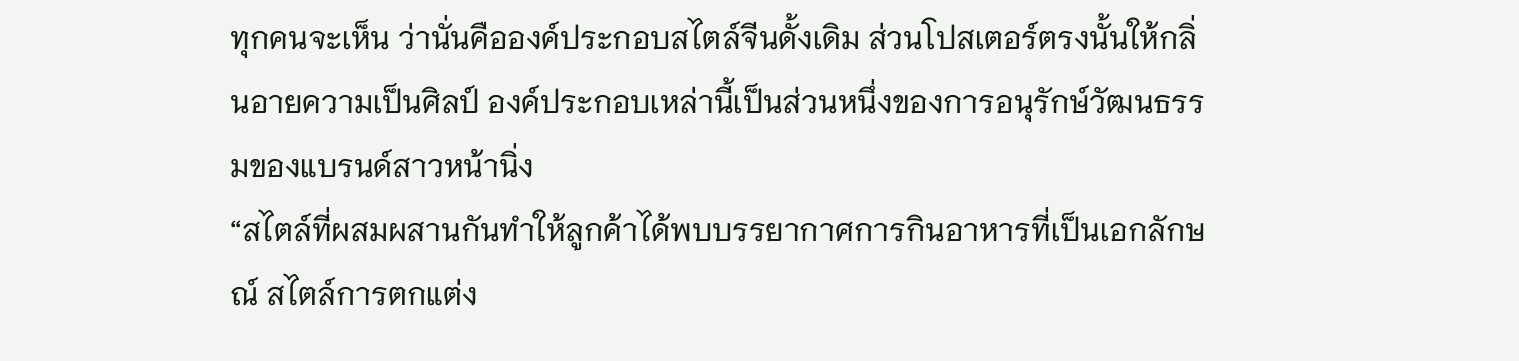ทุกคนจะเห็น ว่านั่นคือองค์ประกอบสไตล์จีนดั้งเดิม ส่วนโปสเตอร์ตรงนั้นให้กลิ่นอายความเป็นศิลป์ องค์ประกอบเหล่านี้เป็นส่วนหนึ่งของการอนุรักษ์วัฒนธรรมของแบรนด์สาวหน้านิ่ง
“สไตล์ที่ผสมผสานกันทําให้ลูกค้าได้พบบรรยากาศการกินอาหารที่เป็นเอกลักษณ์ สไตล์การตกแต่ง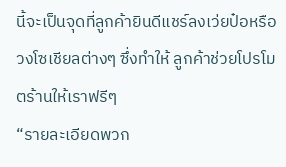นี้จะเป็นจุดที่ลูกค้ายินดีแชร์ลงเว่ยป๋อหรือวงโซเชียลต่างๆ ซึ่งทําให้ ลูกค้าช่วยโปรโมตร้านให้เราฟรีๆ
“รายละเอียดพวก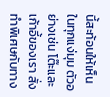นี้สะท้อนให้เห็นในทุกแง่มุม ตัวอย่างเช่น โต๊ะและเก้าอี้ของเรา สั่งทําพิเศษกับทาง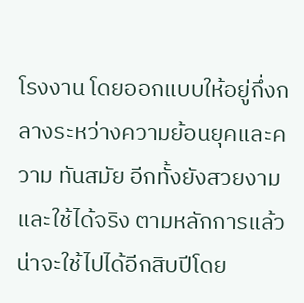โรงงาน โดยออกแบบให้อยู่กึ่งกลางระหว่างความย้อนยุคและความ ทันสมัย อีกทั้งยังสวยงามและใช้ได้จริง ตามหลักการแล้ว น่าจะใช้ไปได้อีกสิบปีโดย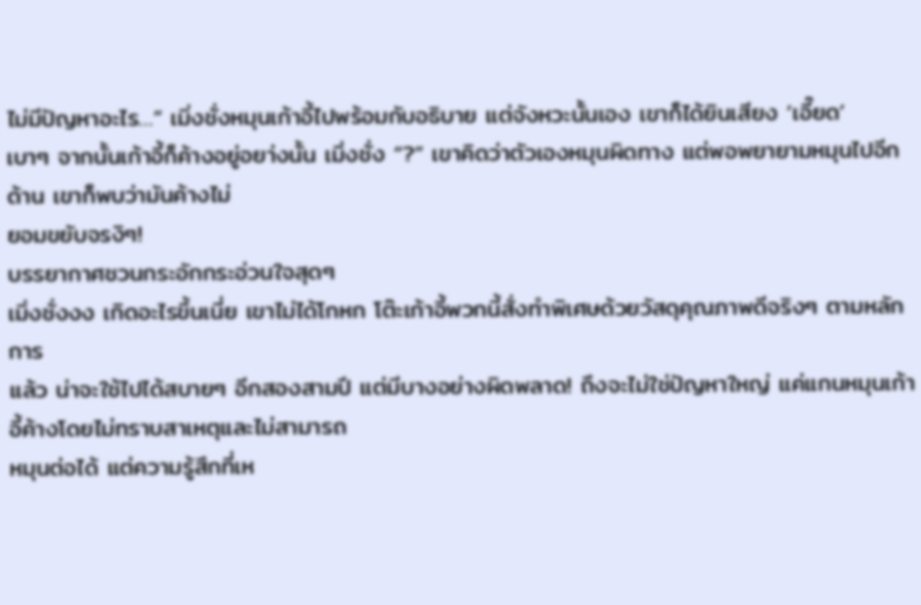ไม่มีปัญหาอะไร…” เมิ่งชั่งหมุนเก้าอี้ไปพร้อมกับอธิบาย แต่จังหวะนั้นเอง เขาก็ได้ยินเสียง ‘เอี๊ยด’
เบาๆ จากนั้นเก้าอี้ก็ค้างอยู่อยา่งนั้น เมิ่งชั่ง “?” เขาคิดว่าตัวเองหมุนผิดทาง แต่พอพยายามหมุนไปอีกด้าน เขาก็พบว่ามันค้างไม่
ยอมขยับจรงิๆ!
บรรยากาศชวนกระอักกระอ่วนใจสุดๆ
เมิ่งชั่งงง เกิดอะไรขึ้นเนี่ย เขาไม่ได้โกหก โต๊ะเก้าอี้พวกนี้สั่งทําพิเศษด้วยวัสดุคุณภาพดีจริงๆ ตามหลักการ
แล้ว น่าจะใช้ไปได้สบายๆ อีกสองสามปี แต่มีบางอย่างผิดพลาด! ถึงจะไม่ใช่ปัญหาใหญ่ แค่แกนหมุนเก้าอี้ค้างโดยไม่ทราบสาเหตุและไม่สามารถ
หมุนต่อได้ แต่ความรู้สึกที่เห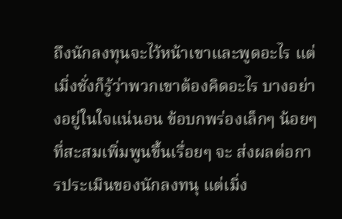ถึงนักลงทุนจะไว้หน้าเขาและพูดอะไร แต่เมิ่งชั่งก็รู้ว่าพวกเขาต้องคิดอะไร บางอย่างอยู่ในใจแน่นอน ข้อบกพร่องเล็กๆ น้อยๆ ที่สะสมเพิ่มพูนขึ้นเรื่อยๆ จะ ส่งผลต่อการประเมินของนักลงทนุ แต่เมิ่ง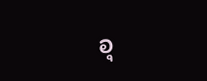อุ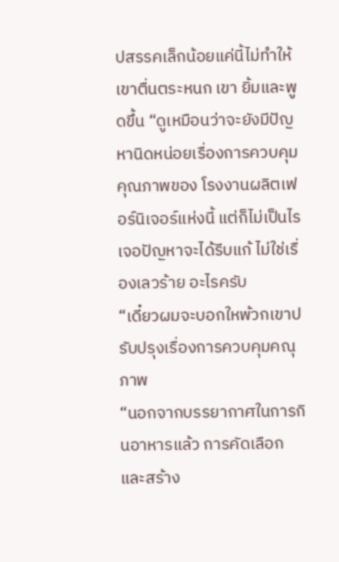ปสรรคเล็กน้อยแค่นี้ไม่ทําให้เขาตื่นตระหนก เขา ยิ้มและพูดขึ้น “ดูเหมือนว่าจะยังมีปัญหานิดหน่อยเรื่องการควบคุมคุณภาพของ โรงงานผลิตเฟอร์นิเจอร์แห่งนี้ แต่ก็ไม่เป็นไร เจอปัญหาจะได้รีบแก้ ไม่ใช่เรื่องเลวร้าย อะไรครับ
“เดี๋ยวผมจะบอกใหพ้วกเขาปรับปรุงเรื่องการควบคุมคณุภาพ
“นอกจากบรรยากาศในการกินอาหารแล้ว การคัดเลือกและสร้าง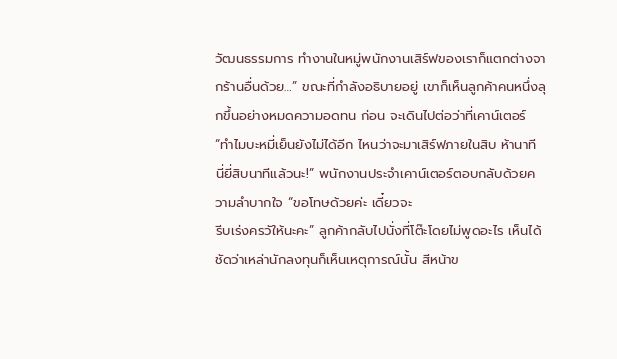วัฒนธรรมการ ทํางานในหมู่พนักงานเสิร์ฟของเราก็แตกต่างจากร้านอื่นด้วย…” ขณะที่กําลังอธิบายอยู่ เขาก็เห็นลูกค้าคนหนึ่งลุกขึ้นอย่างหมดความอดทน ก่อน จะเดินไปต่อว่าที่เคาน์เตอร์ “ทําไมบะหมี่เย็นยังไม่ได้อีก ไหนว่าจะมาเสิร์ฟภายในสิบ ห้านาที นี่ยี่สิบนาทีแล้วนะ!” พนักงานประจําเคาน์เตอร์ตอบกลับด้วยความลําบากใจ “ขอโทษด้วยค่ะ เดี๋ยวจะ
รีบเร่งครวัให้นะคะ” ลูกค้ากลับไปนั่งที่โต๊ะโดยไม่พูดอะไร เห็นได้ชัดว่าเหล่านักลงทุนก็เห็นเหตุการณ์นั้น สีหน้าข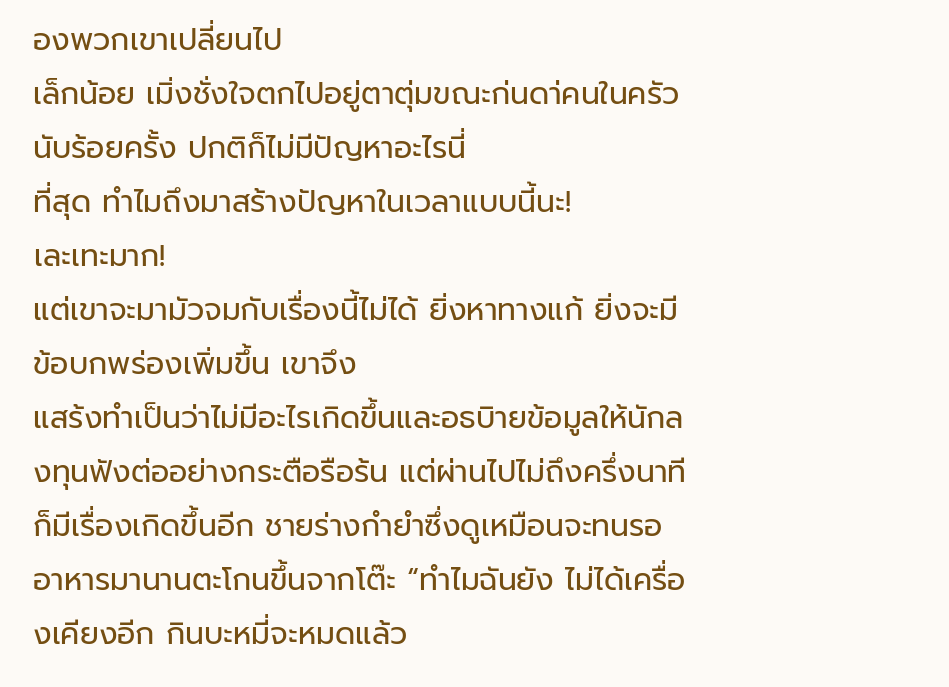องพวกเขาเปลี่ยนไป
เล็กน้อย เมิ่งชั่งใจตกไปอยู่ตาตุ่มขณะก่นดา่คนในครัวนับร้อยครั้ง ปกติก็ไม่มีปัญหาอะไรนี่
ที่สุด ทําไมถึงมาสร้างปัญหาในเวลาแบบนี้นะ!
เละเทะมาก!
แต่เขาจะมามัวจมกับเรื่องนี้ไม่ได้ ยิ่งหาทางแก้ ยิ่งจะมีข้อบกพร่องเพิ่มขึ้น เขาจึง
แสร้งทําเป็นว่าไม่มีอะไรเกิดขึ้นและอธบิายข้อมูลให้นักลงทุนฟังต่ออย่างกระตือรือร้น แต่ผ่านไปไม่ถึงครึ่งนาที ก็มีเรื่องเกิดขึ้นอีก ชายร่างกํายําซึ่งดูเหมือนจะทนรออาหารมานานตะโกนขึ้นจากโต๊ะ “ทําไมฉันยัง ไม่ได้เครื่องเคียงอีก กินบะหมี่จะหมดแล้ว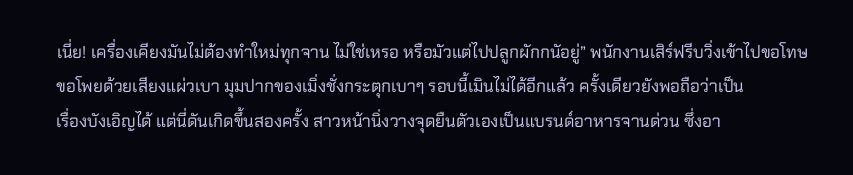เนี่ย! เครื่องเคียงมันไม่ต้องทําใหม่ทุกจาน ไม่ใช่เหรอ หรือมัวแต่ไปปลูกผักกนัอยู่” พนักงานเสิร์ฟรีบวิ่งเข้าไปขอโทษขอโพยด้วยเสียงแผ่วเบา มุมปากของเมิ่งชั่งกระตุกเบาๆ รอบนี้เมินไม่ได้อีกแล้ว ครั้งเดียวยังพอถือว่าเป็น
เรื่องบังเอิญได้ แต่นี่ดันเกิดขึ้นสองครั้ง สาวหน้านิ่งวางจุดยืนตัวเองเป็นแบรนด์อาหารจานด่วน ซึ่งอา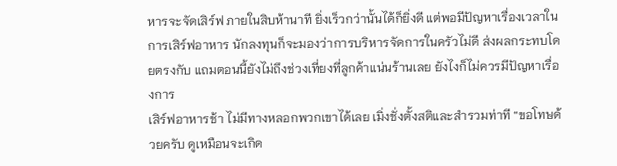หารจะจัดเสิร์ฟ ภายในสิบห้านาที ยิ่งเร็วกว่านั้นได้ก็ยิ่งดี แต่พอมีปัญหาเรื่องเวลาในการเสิร์ฟอาหาร นักลงทุนก็จะมองว่าการบริหารจัดการในครัวไม่ดี ส่งผลกระทบโดยตรงกับ แถมตอนนี้ยังไม่ถึงช่วงเที่ยงที่ลูกค้าแน่นร้านเลย ยังไงก็ไม่ควรมีปัญหาเรื่องการ
เสิร์ฟอาหารช้า ไม่มีทางหลอกพวกเขาได้เลย เมิ่งชั่งตั้งสติและสํารวมท่าที “ขอโทษด้วยครับ ดูเหมือนจะเกิด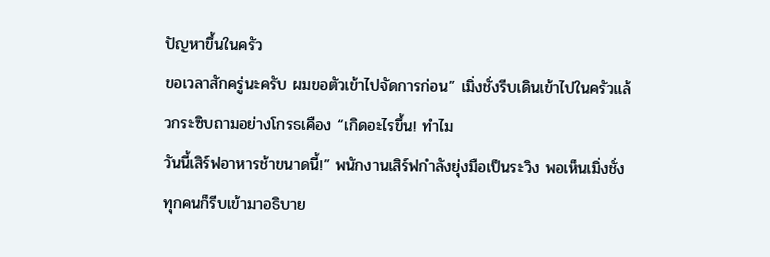ปัญหาขึ้นในครัว
ขอเวลาสักครู่นะครับ ผมขอตัวเข้าไปจัดการก่อน” เมิ่งชั่งรีบเดินเข้าไปในครัวแล้วกระซิบถามอย่างโกรธเคือง “เกิดอะไรขึ้น! ทําไม
วันนี้เสิร์ฟอาหารช้าขนาดนี้!” พนักงานเสิร์ฟกําลังยุ่งมือเป็นระวิง พอเห็นเมิ่งชั่ง ทุกคนก็รีบเข้ามาอธิบาย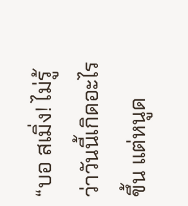“บอ สเมิ่ง! ไม่รู้ว่าวันนี้เกิดอะไรขึ้น แต่หนูด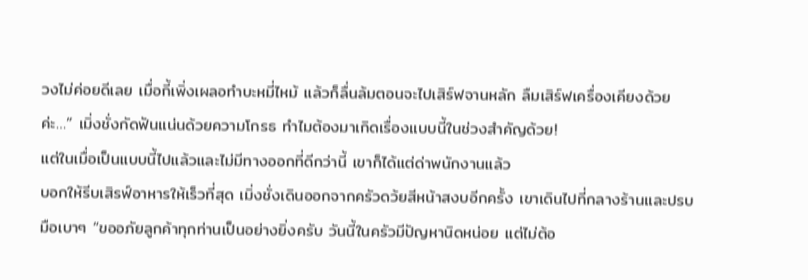วงไม่ค่อยดีเลย เมื่อกี้เพิ่งเผลอทําบะหมี่ไหม้ แล้วก็ลื่นล้มตอนจะไปเสิร์ฟจานหลัก ลืมเสิร์ฟเครื่องเคียงด้วยค่ะ…” เมิ่งชั่งกัดฟันแน่นด้วยความโกรธ ทําไมต้องมาเกิดเรื่องแบบนี้ในช่วงสําคัญด้วย!
แต่ในเมื่อเป็นแบบนี้ไปแล้วและไม่มีทางออกที่ดีกว่านี้ เขาก็ได้แต่ด่าพนักงานแล้ว
บอกให้รีบเสิรฟ์อาหารให้เร็วที่สุด เมิ่งชั่งเดินออกจากครัวดว้ยสีหน้าสงบอีกครั้ง เขาเดินไปที่กลางร้านและปรบมือเบาๆ “ขออภัยลูกค้าทุกท่านเป็นอย่างยิ่งครับ วันนี้ในครัวมีปัญหานิดหน่อย แต่ไม่ต้อ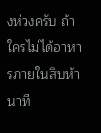งห่วงครับ ถ้าใครไม่ได้อาหารภายในสิบห้า นาที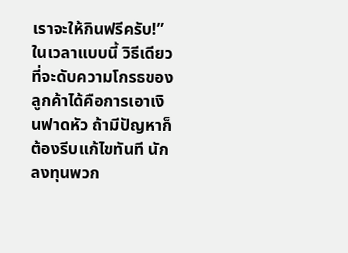เราจะให้กินฟรีครับ!” ในเวลาแบบนี้ วิธีเดียวที่จะดับความโกรธของลูกค้าได้คือการเอาเงินฟาดหัว ถ้ามีปัญหาก็ต้องรีบแก้ไขทันที นักลงทุนพวก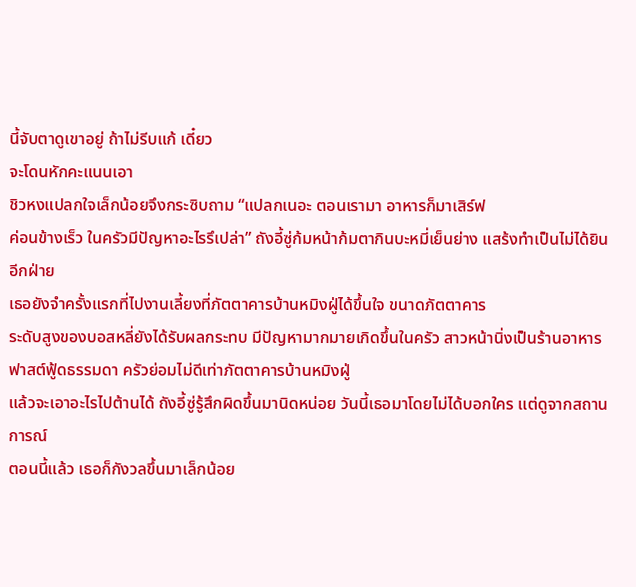นี้จับตาดูเขาอยู่ ถ้าไม่รีบแก้ เดี๋ยว
จะโดนหักคะแนนเอา
ชิวหงแปลกใจเล็กน้อยจึงกระซิบถาม “แปลกเนอะ ตอนเรามา อาหารก็มาเสิร์ฟ
ค่อนข้างเร็ว ในครัวมีปัญหาอะไรรึเปล่า” ถังอี้ซู่ก้มหน้าก้มตากินบะหมี่เย็นย่าง แสร้งทําเป็นไม่ได้ยินอีกฝ่าย
เธอยังจําครั้งแรกที่ไปงานเลี้ยงที่ภัตตาคารบ้านหมิงฝู่ได้ขึ้นใจ ขนาดภัตตาคาร
ระดับสูงของบอสหลี่ยังได้รับผลกระทบ มีปัญหามากมายเกิดขึ้นในครัว สาวหน้านิ่งเป็นร้านอาหารฟาสต์ฟู้ดธรรมดา ครัวย่อมไม่ดีเท่าภัตตาคารบ้านหมิงฝู่
แล้วจะเอาอะไรไปต้านได้ ถังอี้ซู่รู้สึกผิดขึ้นมานิดหน่อย วันนี้เธอมาโดยไม่ได้บอกใคร แต่ดูจากสถานการณ์
ตอนนี้แล้ว เธอก็กังวลขึ้นมาเล็กน้อย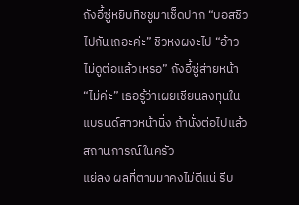ถังอี้ซู่หยิบทิชชูมาเช็ดปาก “บอสชิว ไปกันเถอะค่ะ” ชิวหงผงะไป “อ้าว ไม่ดูต่อแล้วเหรอ” ถังอี้ซู่ส่ายหน้า “ไม่ค่ะ” เธอรู้ว่าเผยเชียนลงทุนในแบรนด์สาวหน้านิ่ง ถ้านั่งต่อไปแล้วสถานการณ์ในครัว
แย่ลง ผลที่ตามมาคงไม่ดีแน่ รีบ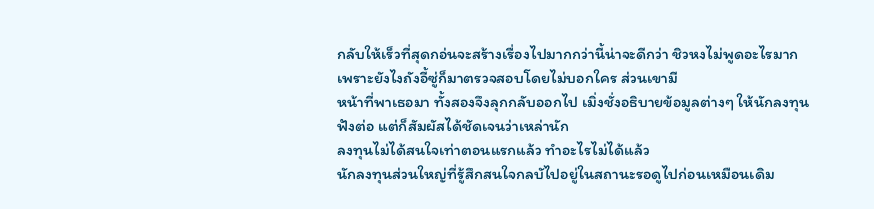กลับให้เร็วที่สุดกอ่นจะสร้างเรื่องไปมากกว่านี้น่าจะดีกว่า ชิวหงไม่พูดอะไรมาก เพราะยังไงถังอี้ซู่ก็มาตรวจสอบโดยไม่บอกใคร ส่วนเขามี
หน้าที่พาเธอมา ทั้งสองจึงลุกกลับออกไป เมิ่งชั่งอธิบายข้อมูลต่างๆ ให้นักลงทุนฟังต่อ แต่ก็สัมผัสได้ชัดเจนว่าเหล่านัก
ลงทุนไม่ได้สนใจเท่าตอนแรกแล้ว ทําอะไรไม่ได้แล้ว
นักลงทุนส่วนใหญ่ที่รู้สึกสนใจกลบัไปอยู่ในสถานะรอดูไปก่อนเหมือนเดิม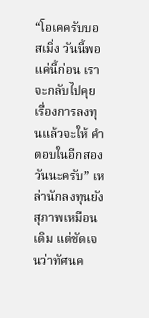“โอเคครับบอสเมิ่ง วันนี้พอแค่นี้ก่อน เราจะกลับไปคุยเรื่องการลงทุนแล้วจะให้ คําตอบในอีกสองวันนะครับ” เหล่านักลงทุนยังสุภาพเหมือนเดิม แต่ชัดเจนว่าทัศนค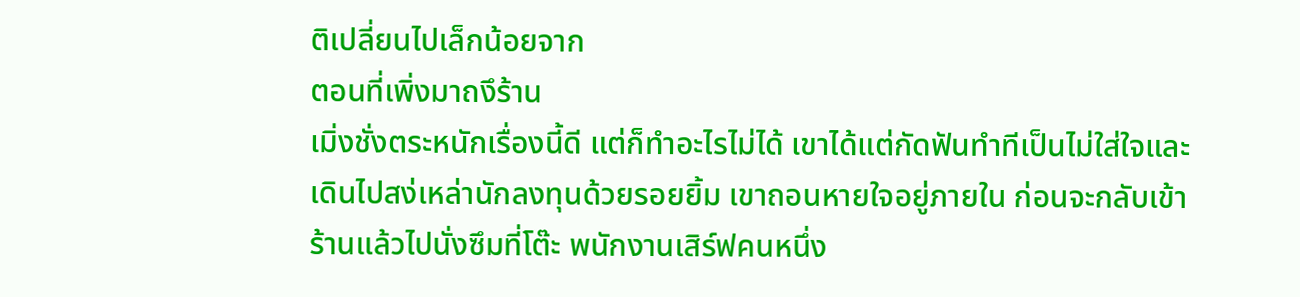ติเปลี่ยนไปเล็กน้อยจาก
ตอนที่เพิ่งมาถงึร้าน
เมิ่งชั่งตระหนักเรื่องนี้ดี แต่ก็ทําอะไรไม่ได้ เขาได้แต่กัดฟันทําทีเป็นไม่ใส่ใจและ
เดินไปสง่เหล่านักลงทุนด้วยรอยยิ้ม เขาถอนหายใจอยู่ภายใน ก่อนจะกลับเข้าร้านแล้วไปนั่งซึมที่โต๊ะ พนักงานเสิร์ฟคนหนึ่ง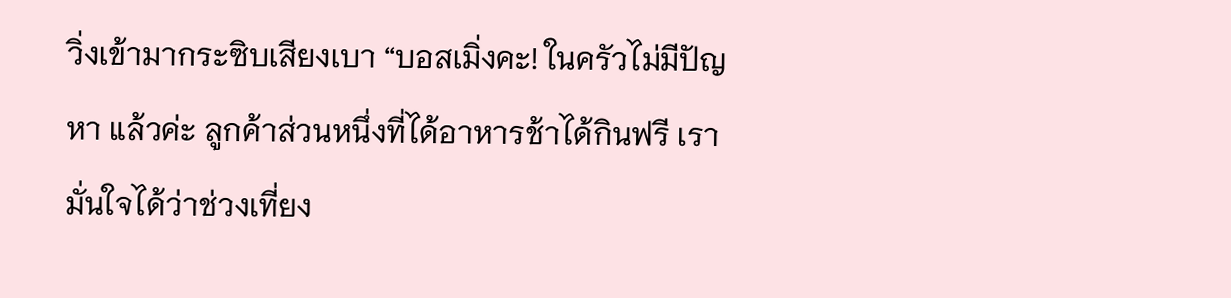วิ่งเข้ามากระซิบเสียงเบา “บอสเมิ่งคะ! ในครัวไม่มีปัญหา แล้วค่ะ ลูกค้าส่วนหนึ่งที่ได้อาหารช้าได้กินฟรี เรามั่นใจได้ว่าช่วงเที่ยง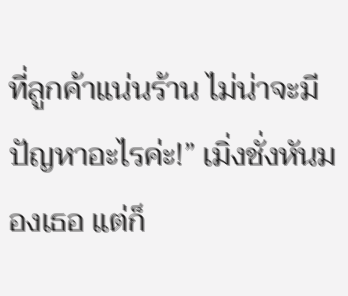ที่ลูกค้าแน่นร้าน ไม่น่าจะมีปัญหาอะไรค่ะ!” เมิ่งชั่งหันมองเธอ แต่ก็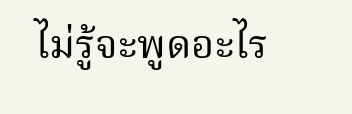ไม่รู้จะพูดอะไร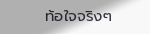ท้อใจจริงๆ